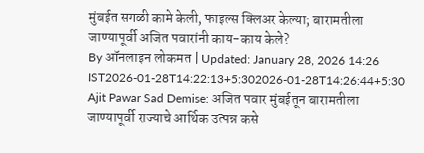मुंबईत सगळी कामे केली, फाइल्स क्लिअर केल्या; बारामतीला जाण्यापूर्वी अजित पवारांनी काय-काय केले?
By ऑनलाइन लोकमत | Updated: January 28, 2026 14:26 IST2026-01-28T14:22:13+5:302026-01-28T14:26:44+5:30
Ajit Pawar Sad Demise: अजित पवार मुंबईतून बारामतीला जाण्यापूर्वी राज्याचे आर्थिक उत्पन्न कसे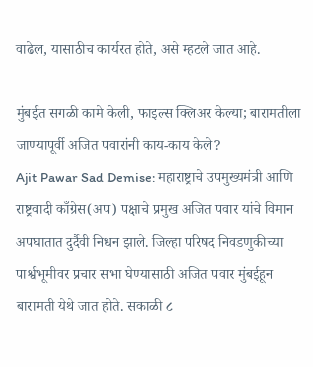वाढेल, यासाठीच कार्यरत होते, असे म्हटले जात आहे.

मुंबईत सगळी कामे केली, फाइल्स क्लिअर केल्या; बारामतीला जाण्यापूर्वी अजित पवारांनी काय-काय केले?
Ajit Pawar Sad Demise: महाराष्ट्राचे उपमुख्यमंत्री आणि राष्ट्रवादी काँग्रेस(अप) पक्षाचे प्रमुख अजित पवार यांचे विमान अपघातात दुर्दैवी निधन झाले. जिल्हा परिषद निवडणुकीच्या पार्श्वभूमीवर प्रचार सभा घेण्यासाठी अजित पवार मुंबईहून बारामती येथे जात होते. सकाळी ८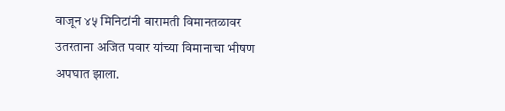वाजून ४५ मिनिटांनी बारामती विमानतळावर उतरताना अजित पवार यांच्या विमानाचा भीषण अपघात झाला.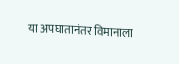या अपघातानंतर विमानाला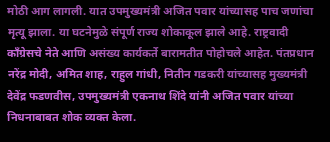मोठी आग लागली. यात उपमुख्यमंत्री अजित पवार यांच्यासह पाच जणांचा मृत्यू झाला. या घटनेमुळे संपूर्ण राज्य शोकाकूल झाले आहे. राष्ट्रवादी काँग्रेसचे नेते आणि असंख्य कार्यकर्ते बारामतीत पोहोचले आहेत. पंतप्रधान नरेंद्र मोदी, अमित शाह, राहुल गांधी, नितीन गडकरी यांच्यासह मुख्यमंत्री देवेंद्र फडणवीस, उपमुख्यमंत्री एकनाथ शिंदे यांनी अजित पवार यांच्या निधनाबाबत शोक व्यक्त केला.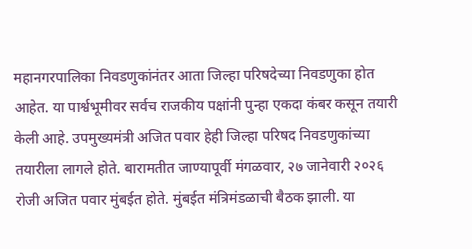महानगरपालिका निवडणुकांनंतर आता जिल्हा परिषदेच्या निवडणुका होत आहेत. या पार्श्वभूमीवर सर्वच राजकीय पक्षांनी पुन्हा एकदा कंबर कसून तयारी केली आहे. उपमुख्यमंत्री अजित पवार हेही जिल्हा परिषद निवडणुकांच्या तयारीला लागले होते. बारामतीत जाण्यापूर्वी मंगळवार, २७ जानेवारी २०२६ रोजी अजित पवार मुंबईत होते. मुंबईत मंत्रिमंडळाची बैठक झाली. या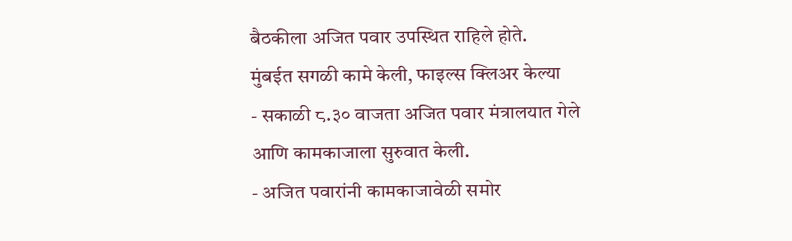बैठकीला अजित पवार उपस्थित राहिले होते.
मुंबईत सगळी कामे केली, फाइल्स क्लिअर केल्या
- सकाळी ८.३० वाजता अजित पवार मंत्रालयात गेले आणि कामकाजाला सुरुवात केली.
- अजित पवारांनी कामकाजावेळी समोर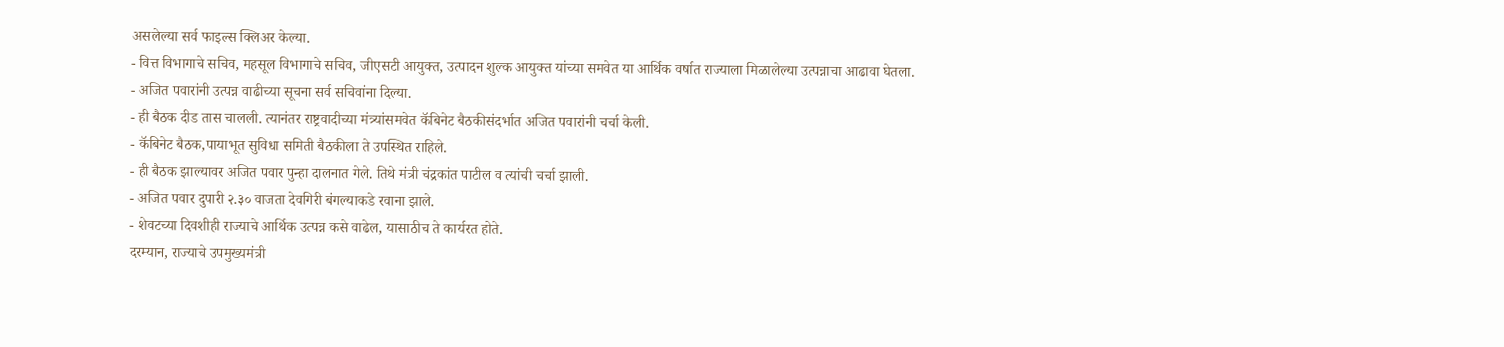असलेल्या सर्व फाइल्स क्लिअर केल्या.
- वित्त विभागाचे सचिव, महसूल विभागाचे सचिव, जीएसटी आयुक्त, उत्पादन शुल्क आयुक्त यांच्या समवेत या आर्थिक वर्षात राज्याला मिळालेल्या उत्पन्नाचा आढावा घेतला.
- अजित पवारांनी उत्पन्न वाढीच्या सूचना सर्व सचिवांना दिल्या.
- ही बैठक दीड तास चालली. त्यानंतर राष्ट्रवादीच्या मंत्र्यांसमवेत कॅबिनेट बैठकीसंदर्भात अजित पवारांनी चर्चा केली.
- कॅबिनेट बैठक,पायाभूत सुविधा समिती बैठकीला ते उपस्थित राहिले.
- ही बैठक झाल्यावर अजित पवार पुन्हा दालनात गेले. तिथे मंत्री चंद्रकांत पाटील व त्यांची चर्चा झाली.
- अजित पवार दुपारी २.३० वाजता देवगिरी बंगल्याकडे रवाना झाले.
- शेवटच्या दिवशीही राज्याचे आर्थिक उत्पन्न कसे वाढेल, यासाठीच ते कार्यरत होते.
दरम्यान, राज्याचे उपमुख्यमंत्री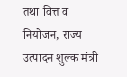तथा वित्त व नियोजन, राज्य उत्पादन शुल्क मंत्री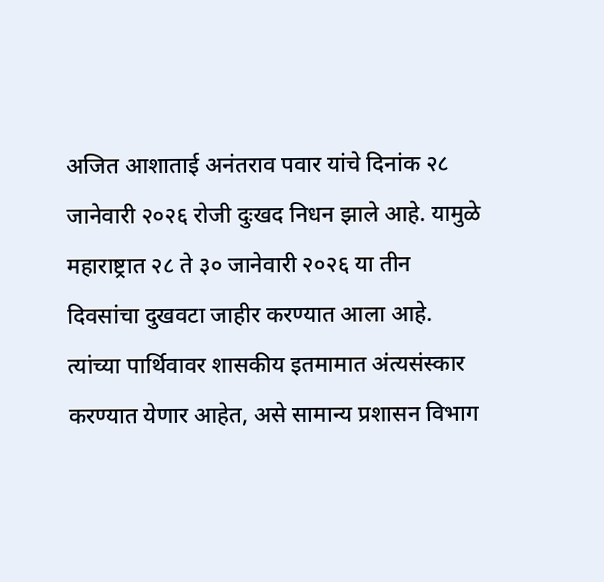अजित आशाताई अनंतराव पवार यांचे दिनांक २८ जानेवारी २०२६ रोजी दुःखद निधन झाले आहे. यामुळे महाराष्ट्रात २८ ते ३० जानेवारी २०२६ या तीन दिवसांचा दुखवटा जाहीर करण्यात आला आहे. त्यांच्या पार्थिवावर शासकीय इतमामात अंत्यसंस्कार करण्यात येणार आहेत, असे सामान्य प्रशासन विभाग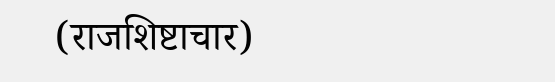(राजशिष्टाचार)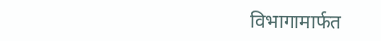विभागामार्फत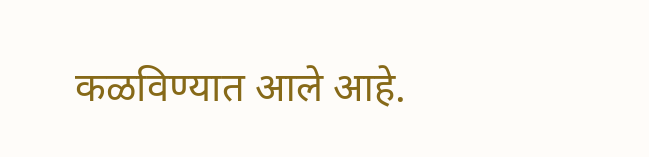कळविण्यात आले आहे.